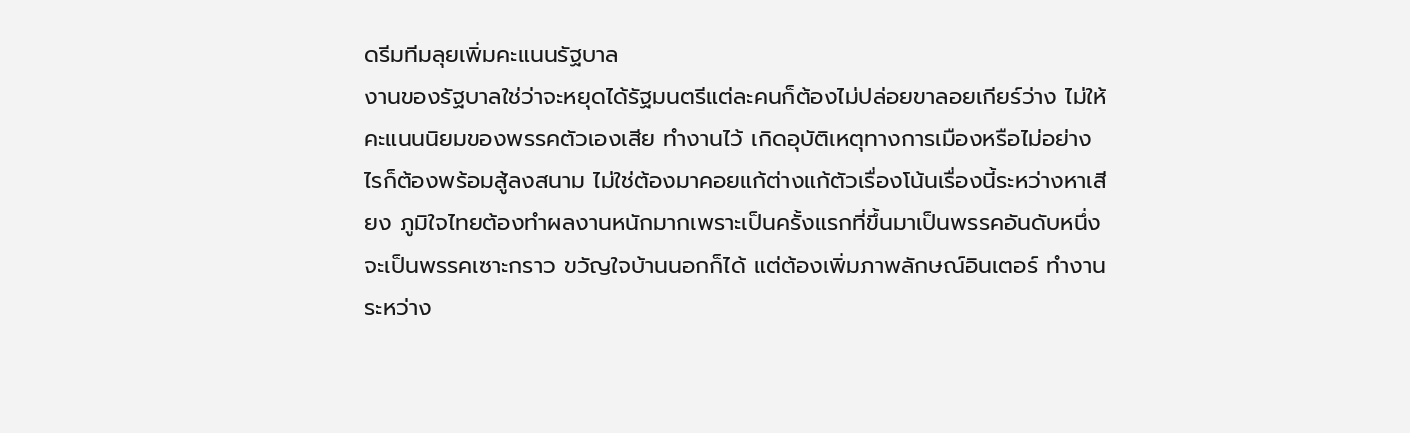ดรีมทีมลุยเพิ่มคะแนนรัฐบาล
งานของรัฐบาลใช่ว่าจะหยุดได้รัฐมนตรีแต่ละคนก็ต้องไม่ปล่อยขาลอยเกียร์ว่าง ไม่ให้คะแนนนิยมของพรรคตัวเองเสีย ทำงานไว้ เกิดอุบัติเหตุทางการเมืองหรือไม่อย่างไรก็ต้องพร้อมสู้ลงสนาม ไม่ใช่ต้องมาคอยแก้ต่างแก้ตัวเรื่องโน้นเรื่องนี้ระหว่างหาเสียง ภูมิใจไทยต้องทำผลงานหนักมากเพราะเป็นครั้งแรกที่ขึ้นมาเป็นพรรคอันดับหนึ่ง จะเป็นพรรคเซาะกราว ขวัญใจบ้านนอกก็ได้ แต่ต้องเพิ่มภาพลักษณ์อินเตอร์ ทำงานระหว่าง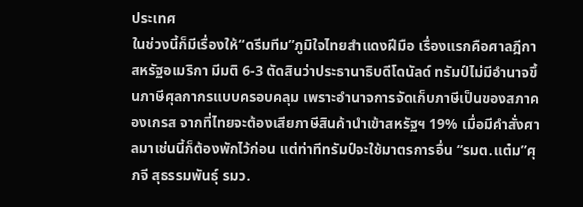ประเทศ
ในช่วงนี้ก็มีเรื่องให้“ดรีมทีม”ภูมิใจไทยสำแดงฝีมือ เรื่องแรกคือศาลฎีกาสหรัฐอเมริกา มีมติ 6-3 ตัดสินว่าประธานาธิบดีโดนัลด์ ทรัมป์ไม่มีอำนาจขึ้นภาษีศุลกากรแบบครอบคลุม เพราะอำนาจการจัดเก็บภาษีเป็นของสภาคองเกรส จากที่ไทยจะต้องเสียภาษีสินค้านำเข้าสหรัฐฯ 19% เมื่อมีคำสั่งศาลมาเช่นนี้ก็ต้องพักไว้ก่อน แต่ท่าทีทรัมป์จะใช้มาตรการอื่น “รมต.แต๋ม”ศุภจี สุธรรมพันธุ์ รมว.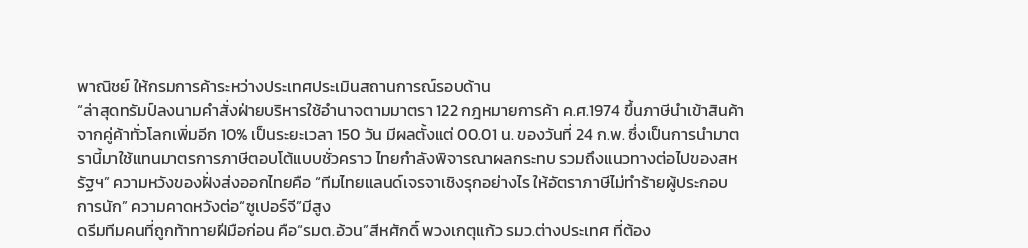พาณิชย์ ให้กรมการค้าระหว่างประเทศประเมินสถานการณ์รอบด้าน
“ล่าสุดทรัมป์ลงนามคำสั่งฝ่ายบริหารใช้อำนาจตามมาตรา 122 กฎหมายการค้า ค.ศ.1974 ขึ้นภาษีนำเข้าสินค้าจากคู่ค้าทั่วโลกเพิ่มอีก 10% เป็นระยะเวลา 150 วัน มีผลตั้งแต่ 00.01 น. ของวันที่ 24 ก.พ. ซึ่งเป็นการนำมาตรานี้มาใช้แทนมาตรการภาษีตอบโต้แบบชั่วคราว ไทยกำลังพิจารณาผลกระทบ รวมถึงแนวทางต่อไปของสหรัฐฯ” ความหวังของฝั่งส่งออกไทยคือ “ทีมไทยแลนด์เจรจาเชิงรุกอย่างไร ให้อัตราภาษีไม่ทำร้ายผู้ประกอบการนัก” ความคาดหวังต่อ“ซูเปอร์จี”มีสูง
ดรีมทีมคนที่ถูกท้าทายฝีมือก่อน คือ“รมต.อ้วน”สีหศักดิ์ พวงเกตุแก้ว รมว.ต่างประเทศ ที่ต้อง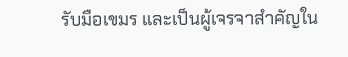รับมือเขมร และเป็นผู้เจรจาสำคัญใน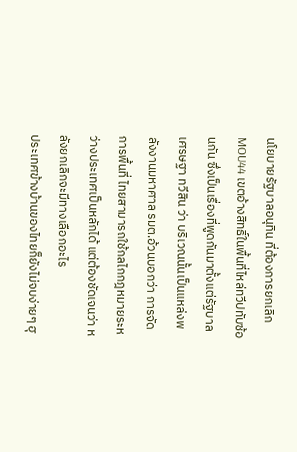นโยบายรัฐบาลอนุทิน ที่ต้องการยกเลิก MOU44 เขตอ้างสิทธิ์ในพื้นที่ไหล่ทวีปทับซ้อนกัน ซึ่งเป็นเรื่องที่พูดกันมาตั้งแต่รัฐบาลเศรษฐา ทวีสิน ว่า บริเวณนั้นเป็นแหล่งพลังงานมหาศาล รมต.อ้วนบอกว่า การจัดการพื้นที่ ไทยสามารถใช้กลไกกฎหมายระหว่างประเทศเป็นหลักได้ แต่ต้องชัดเจนว่า หลังยกเลิกจะมีทางเลือกอะไร
ประเทศข้างบ้านของไทยก็ยังไม่จบง่ายๆ ฮุ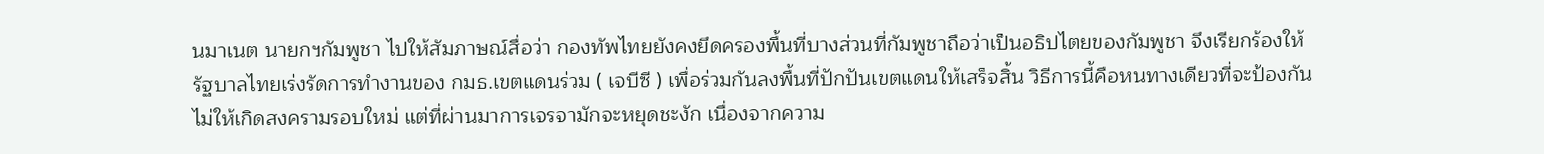นมาเนต นายกฯกัมพูชา ไปให้สัมภาษณ์สื่อว่า กองทัพไทยยังคงยึดครองพื้นที่บางส่วนที่กัมพูชาถือว่าเป็นอธิปไตยของกัมพูชา จึงเรียกร้องให้รัฐบาลไทยเร่งรัดการทำงานของ กมธ.เขตแดนร่วม ( เจบีซี ) เพื่อร่วมกันลงพื้นที่ปักปันเขตแดนให้เสร็จสิ้น วิธีการนี้คือหนทางเดียวที่จะป้องกันไม่ให้เกิดสงครามรอบใหม่ แต่ที่ผ่านมาการเจรจามักจะหยุดชะงัก เนื่องจากความ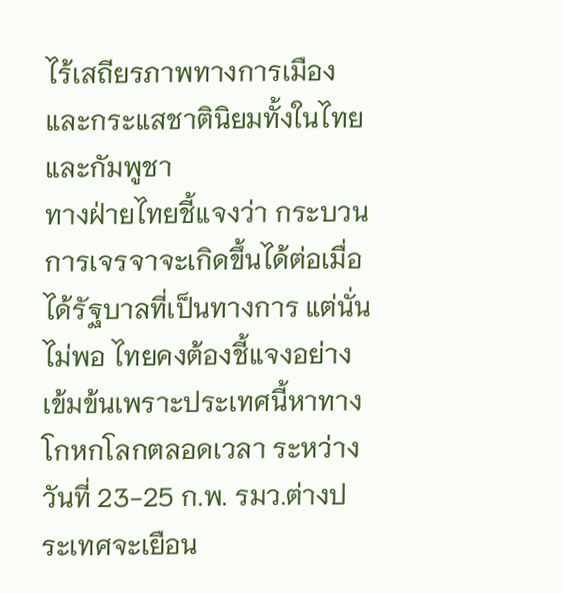ไร้เสถียรภาพทางการเมืองและกระแสชาตินิยมทั้งในไทยและกัมพูชา
ทางฝ่ายไทยชี้แจงว่า กระบวนการเจรจาจะเกิดขึ้นได้ต่อเมื่อได้รัฐบาลที่เป็นทางการ แต่นั่นไม่พอ ไทยคงต้องชี้แจงอย่างเข้มข้นเพราะประเทศนี้หาทางโกหกโลกตลอดเวลา ระหว่างวันที่ 23-25 ก.พ. รมว.ต่างประเทศจะเยือน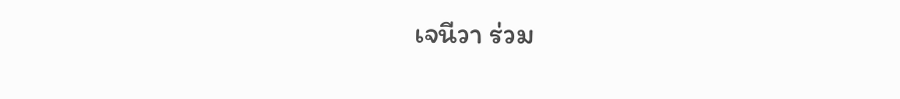เจนีวา ร่วม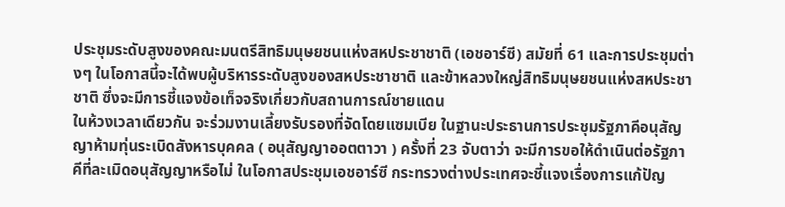ประชุมระดับสูงของคณะมนตรีสิทธิมนุษยชนแห่งสหประชาชาติ (เอชอาร์ซี) สมัยที่ 61 และการประชุมต่างๆ ในโอกาสนี้จะได้พบผู้บริหารระดับสูงของสหประชาชาติ และข้าหลวงใหญ่สิทธิมนุษยชนแห่งสหประชาชาติ ซึ่งจะมีการชี้แจงข้อเท็จจริงเกี่ยวกับสถานการณ์ชายแดน
ในห้วงเวลาเดียวกัน จะร่วมงานเลี้ยงรับรองที่จัดโดยแซมเบีย ในฐานะประธานการประชุมรัฐภาคีอนุสัญญาห้ามทุ่นระเบิดสังหารบุคคล ( อนุสัญญาออตตาวา ) ครั้งที่ 23 จับตาว่า จะมีการขอให้ดำเนินต่อรัฐภาคีที่ละเมิดอนุสัญญาหรือไม่ ในโอกาสประชุมเอชอาร์ซี กระทรวงต่างประเทศจะชี้แจงเรื่องการแก้ปัญ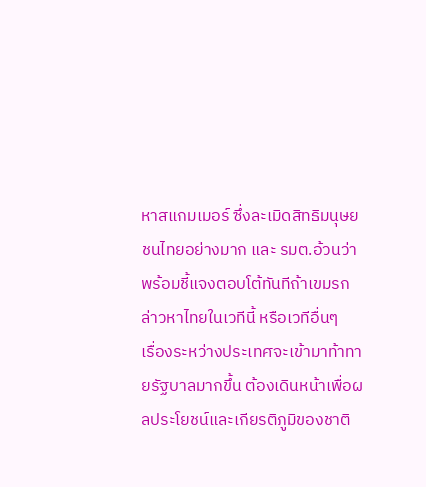หาสแกมเมอร์ ซึ่งละเมิดสิทธิมนุษยชนไทยอย่างมาก และ รมต.อ้วนว่า พร้อมชี้แจงตอบโต้ทันทีถ้าเขมรกล่าวหาไทยในเวทีนี้ หรือเวทีอื่นๆ
เรื่องระหว่างประเทศจะเข้ามาท้าทายรัฐบาลมากขึ้น ต้องเดินหน้าเพื่อผลประโยชน์และเกียรติภูมิของชาติ